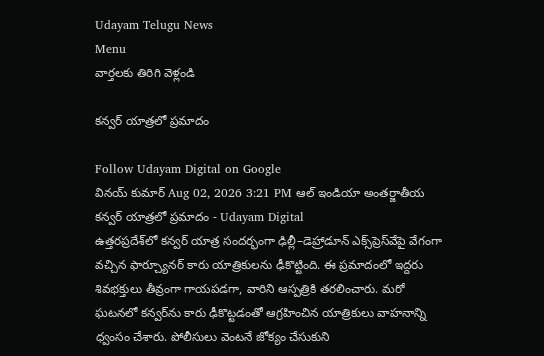Udayam Telugu News
Menu
వార్తలకు తిరిగి వెళ్లండి

కన్వర్ యాత్రలో ప్రమాదం

Follow Udayam Digital on Google
వినయ్ కుమార్ Aug 02, 2026 3:21 PM ఆల్ ఇండియా అంతర్జాతీయ
కన్వర్ యాత్రలో ప్రమాదం - Udayam Digital
ఉత్తరప్రదేశ్‌లో కన్వర్‌ యాత్ర సందర్భంగా ఢిల్లీ–డెహ్రాడూన్‌ ఎక్స్‌ప్రెస్‌వేపై వేగంగా వచ్చిన ఫార్చ్యూనర్‌ కారు యాత్రికులను ఢీకొట్టింది. ఈ ప్రమాదంలో ఇద్దరు శివభక్తులు తీవ్రంగా గాయపడగా, వారిని ఆస్పత్రికి తరలించారు. మరో ఘటనలో కన్వర్‌ను కారు ఢీకొట్టడంతో ఆగ్రహించిన యాత్రికులు వాహనాన్ని ధ్వంసం చేశారు. పోలీసులు వెంటనే జోక్యం చేసుకుని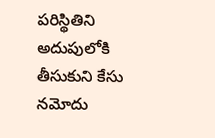పరిస్థితిని అదుపులోకి తీసుకుని కేసు నమోదు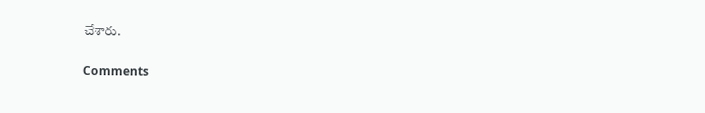చేశారు.

Comments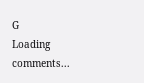G
Loading comments...